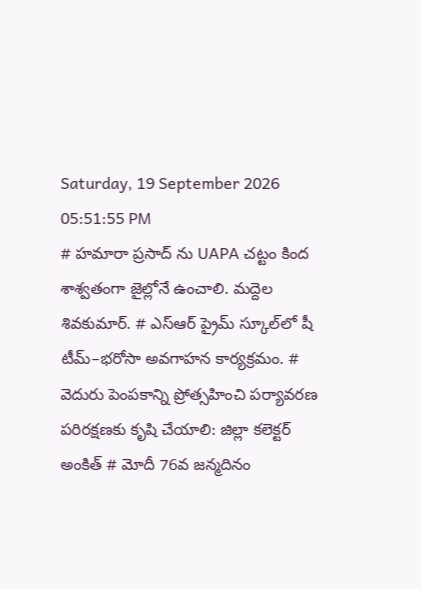Saturday, 19 September 2026 05:51:55 PM
# హమారా ప్రసాద్ ను UAPA చట్టం కింద శాశ్వతంగా జైల్లోనే ఉంచాలి. మద్దెల శివకుమార్. # ఎస్‌ఆర్‌ ప్రైమ్‌ స్కూల్‌లో షీ టీమ్‌–భరోసా అవగాహన కార్యక్రమం. # వెదురు పెంపకాన్ని ప్రోత్సహించి పర్యావరణ పరిరక్షణకు కృషి చేయాలి: జిల్లా కలెక్టర్ అంకిత్ # మోదీ 76వ జన్మదినం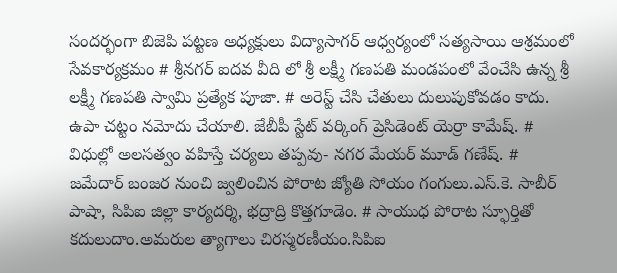సందర్భంగా బిజెపి పట్టణ అధ్యక్షులు విద్యాసాగర్ ఆధ్వర్యంలో సత్యసాయి ఆశ్రమంలో సేవకార్యక్రమం # శ్రీనగర్ ఐదవ వీది లో శ్రీ లక్ష్మీ గణపతి మండపంలో వేంచేసి ఉన్న శ్రీ లక్ష్మీ గణపతి స్వామి ప్రత్యేక పూజా. # అరెస్ట్ చేసి చేతులు దులుపుకోవడం కాదు. ఉపా చట్టం నమోదు చేయాలి. జేబీపీ స్టేట్ వర్కింగ్ ప్రెసిడెంట్ యెర్రా కామేష్. # విధుల్లో అలసత్వం వహిస్తే చర్యలు తప్పవు- నగర మేయర్ మూడ్ గణేష్. # జమేదార్ బంజర నుంచి జ్వలించిన పోరాట జ్యోతి సోయం గంగులు.ఎస్.కె. సాబీర్ పాషా, సిపిఐ జిల్లా కార్యదర్శి, భద్రాద్రి కొత్తగూడెం. # సాయుధ పోరాట స్ఫూర్తితో కదులుదాం.అమరుల త్యాగాలు చిరస్మరణీయం.సిపిఐ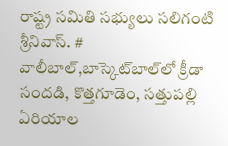రాష్ట్ర సమితి సభ్యులు సలిగంటి శ్రీనివాస్. # వాలీబాల్‌,బాస్కెట్‌బాల్‌లో క్రీడా సందడి, కొత్తగూడెం, సత్తుపల్లి ఏరియాల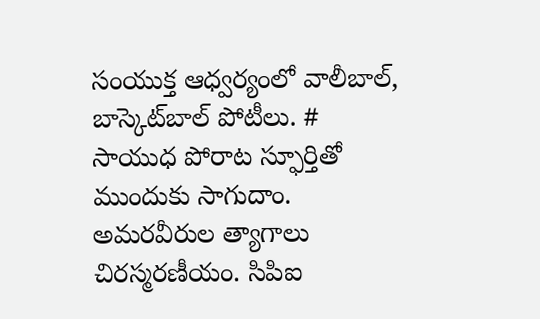సంయుక్త ఆధ్వర్యంలో వాలీబాల్, బాస్కెట్‌బాల్ పోటీలు. # సాయుధ పోరాట స్ఫూర్తితో ముందుకు సాగుదాం. అమరవీరుల త్యాగాలు చిరస్మరణీయం. సిపిఐ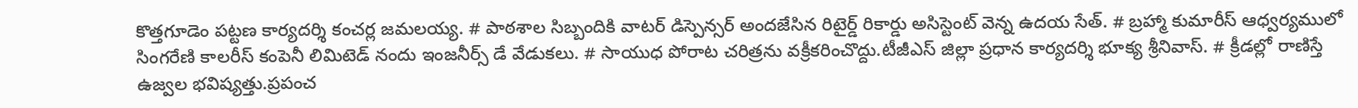కొత్తగూడెం పట్టణ కార్యదర్శి కంచర్ల జమలయ్య. # పాఠశాల సిబ్బందికి వాటర్ డిస్పెన్సర్ అందజేసిన రిటైర్డ్ రికార్డు అసిస్టెంట్ వెన్న ఉదయ సేత్. # బ్రహ్మా కుమారీస్ ఆధ్వర్యములో సింగరేణి కాలరీస్ కంపెనీ లిమిటెడ్ నందు ఇంజనీర్స్ డే వేడుకలు. # సాయుధ పోరాట చరిత్రను వక్రీకరించొద్దు.టీజీఎస్ జిల్లా ప్రధాన కార్యదర్శి భూక్య శ్రీనివాస్. # క్రీడల్లో రాణిస్తే ఉజ్వల భవిష్యత్తు.ప్రపంచ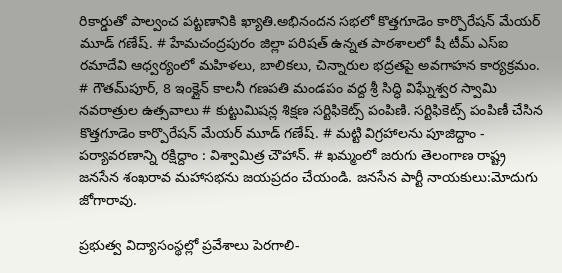రికార్డుతో పాల్వంచ పట్టణానికి ఖ్యాతి.అభినందన సభలో కొత్తగూడెం కార్పొరేషన్ మేయర్ మూడ్ గణేష్. # హేమచంద్రపురం జిల్లా పరిషత్ ఉన్నత పాఠశాలలో షీ టీమ్‌ ఎస్‌ఐ రమాదేవి ఆధ్వర్యంలో మహిళలు, బాలికలు, చిన్నారుల భద్రతపై అవగాహన కార్యక్రమం. # గౌతమ్‌పూర్, 8 ఇంక్లైన్ కాలనీ గణపతి మండపం వద్ద శ్రీ సిద్ధి విఘ్నేశ్వర స్వామి నవరాత్రుల ఉత్సవాలు # కుట్టుమిషన్ల శిక్షణ సర్టిఫికెట్స్ పంపిణి. సర్టిఫికెట్స్ పంపిణీ చేసిన కొత్తగూడెం కార్పొరేషన్ మేయర్ మూడ్ గణేష్. # మట్టి విగ్రహాలను పూజిద్దాం - పర్యావరణాన్ని రక్షిద్దాం : విశ్వామిత్ర చౌహాన్. # ఖమ్మంలో జరుగు తెలంగాణ రాష్ట్ర జనసేన శంఖరావ మహాసభను జయప్రదం చేయండి. జనసేన పార్టీ నాయకులు:మోదుగు జోగారావు.

ప్రభుత్వ విద్యాసంస్థల్లో ప్రవేశాలు పెరగాలి-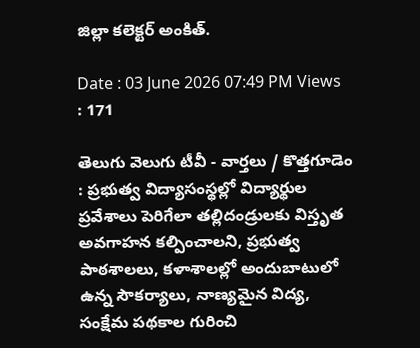జిల్లా కలెక్టర్ అంకిత్.

Date : 03 June 2026 07:49 PM Views : 171

తెలుగు వెలుగు టీవీ - వార్తలు / కొత్తగూడెం : ప్రభుత్వ విద్యాసంస్థల్లో విద్యార్థుల ప్రవేశాలు పెరిగేలా తల్లిదండ్రులకు విస్తృత అవగాహన కల్పించాలని, ప్రభుత్వ పాఠశాలలు, కళాశాలల్లో అందుబాటులో ఉన్న సౌకర్యాలు, నాణ్యమైన విద్య, సంక్షేమ పథకాల గురించి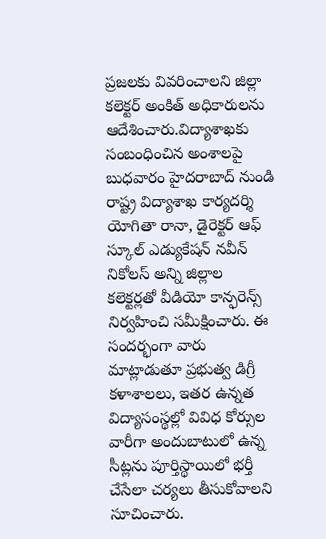ప్రజలకు వివరించాలని జిల్లా కలెక్టర్ అంకిత్ అధికారులను ఆదేశించారు.విద్యాశాఖకు సంబంధించిన అంశాలపై బుధవారం హైదరాబాద్ నుండి రాష్ట్ర విద్యాశాఖ కార్యదర్శి యోగితా రానా, డైరెక్టర్ ఆఫ్ స్కూల్ ఎడ్యుకేషన్ నవీన్ నికోలస్ అన్ని జిల్లాల కలెక్టర్లతో వీడియో కాన్ఫరెన్స్ నిర్వహించి సమీక్షించారు. ఈ సందర్భంగా వారు మాట్లాడుతూ ప్రభుత్వ డిగ్రీ కళాశాలలు, ఇతర ఉన్నత విద్యాసంస్థల్లో వివిధ కోర్సుల వారీగా అందుబాటులో ఉన్న సీట్లను పూర్తిస్థాయిలో భర్తీ చేసేలా చర్యలు తీసుకోవాలని సూచించారు.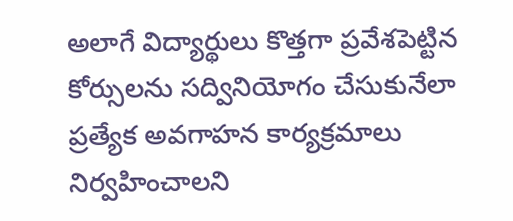అలాగే విద్యార్థులు కొత్తగా ప్రవేశపెట్టిన కోర్సులను సద్వినియోగం చేసుకునేలా ప్రత్యేక అవగాహన కార్యక్రమాలు నిర్వహించాలని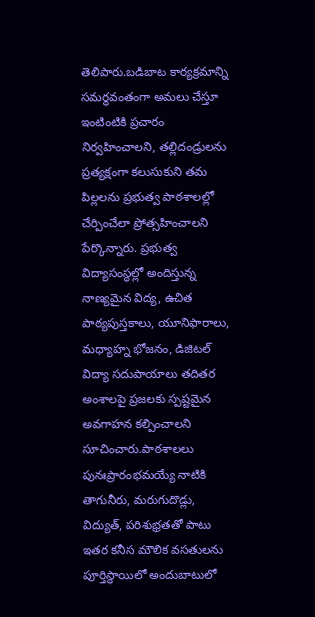తెలిపారు.బడిబాట కార్యక్రమాన్ని సమర్థవంతంగా అమలు చేస్తూ ఇంటింటికి ప్రచారం నిర్వహించాలని, తల్లిదండ్రులను ప్రత్యక్షంగా కలుసుకుని తమ పిల్లలను ప్రభుత్వ పాఠశాలల్లో చేర్పించేలా ప్రోత్సహించాలని పేర్కొన్నారు. ప్రభుత్వ విద్యాసంస్థల్లో అందిస్తున్న నాణ్యమైన విద్య, ఉచిత పాఠ్యపుస్తకాలు, యూనిఫారాలు, మధ్యాహ్న భోజనం, డిజిటల్ విద్యా సదుపాయాలు తదితర అంశాలపై ప్రజలకు స్పష్టమైన అవగాహన కల్పించాలని సూచించారు.పాఠశాలలు పునఃప్రారంభమయ్యే నాటికి తాగునీరు, మరుగుదొడ్లు, విద్యుత్, పరిశుభ్రతతో పాటు ఇతర కనీస మౌలిక వసతులను పూర్తిస్థాయిలో అందుబాటులో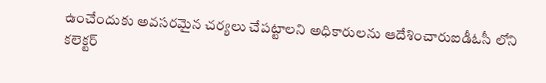ఉంచేందుకు అవసరమైన చర్యలు చేపట్టాలని అధికారులను ఆదేశించారుఐడీఓసీ లోని కలెక్టర్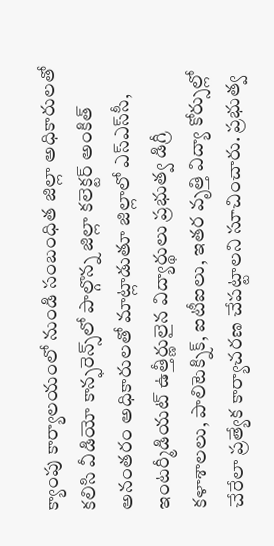క్యాంపు కార్యాలయంలో నుండి సంబంధిత జిల్లా అధికారులతో కలిసి వీడియో కాన్ఫరెన్స్‌లో పాల్గొన్న జిల్లా కలెక్టర్ అంకిత్ అనంతరం అధికారులతో మాట్లాడుతూ జిల్లాలో ఎస్‌ఎస్‌సీ, ఇంటర్మీడియట్ ఉత్తీర్ణులైన విద్యార్థులు ప్రభుత్వ డిగ్రీ కళాశాలలు, పాలిటెక్నిక్, ఐటీఐలు, ఇతర వృత్తి విద్యా కోర్సుల్లో చేరేలా ప్రత్యేక కార్యాచరణ చేపట్టాలని సూచించారు. ప్రభుత్వ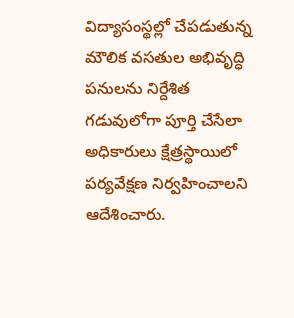విద్యాసంస్థల్లో చేపడుతున్న మౌలిక వసతుల అభివృద్ధి పనులను నిర్దేశిత గడువులోగా పూర్తి చేసేలా అధికారులు క్షేత్రస్థాయిలో పర్యవేక్షణ నిర్వహించాలని ఆదేశించారు.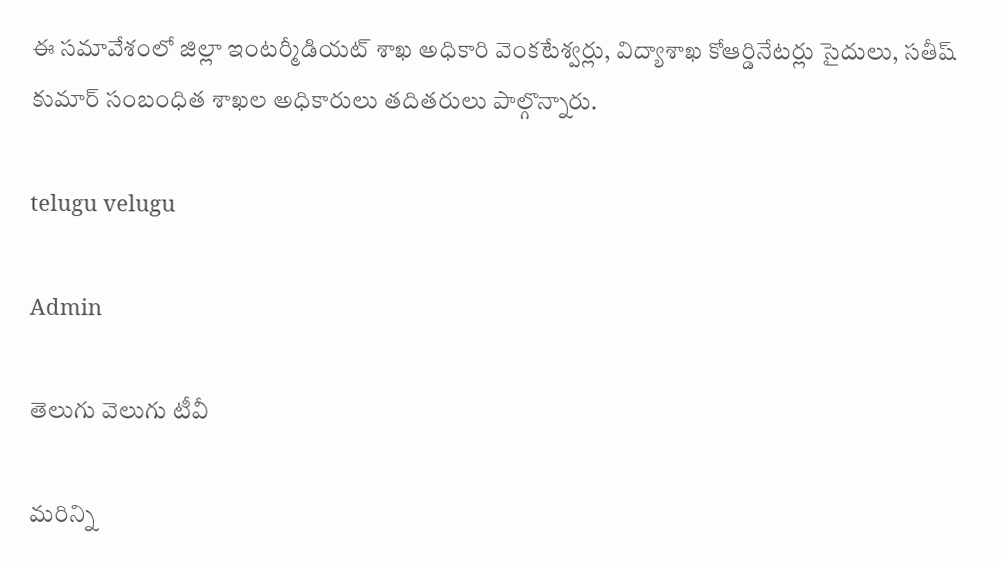ఈ సమావేశంలో జిల్లా ఇంటర్మీడియట్ శాఖ అధికారి వెంకటేశ్వర్లు, విద్యాశాఖ కోఆర్డినేటర్లు సైదులు, సతీష్ కుమార్ సంబంధిత శాఖల అధికారులు తదితరులు పాల్గొన్నారు.

telugu velugu

Admin

తెలుగు వెలుగు టీవీ

మరిన్ని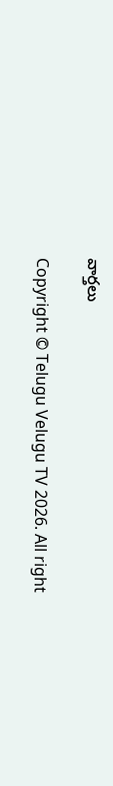వార్తలు

Copyright © Telugu Velugu TV 2026. All right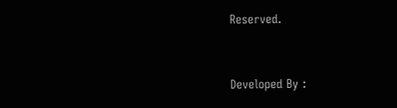Reserved.



Developed By :